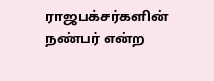ராஜபக்சர்களின் நண்பர் என்ற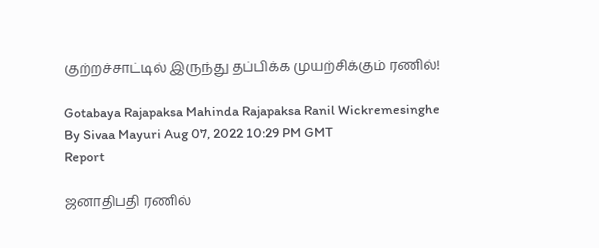குற்றச்சாட்டில் இருந்து தப்பிக்க முயற்சிக்கும் ரணில்!

Gotabaya Rajapaksa Mahinda Rajapaksa Ranil Wickremesinghe
By Sivaa Mayuri Aug 07, 2022 10:29 PM GMT
Report

ஜனாதிபதி ரணில்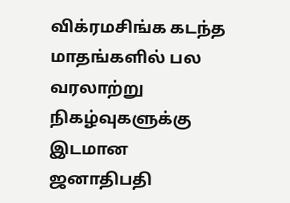விக்ரமசிங்க கடந்த மாதங்களில் பல வரலாற்று நிகழ்வுகளுக்கு இடமான ஜனாதிபதி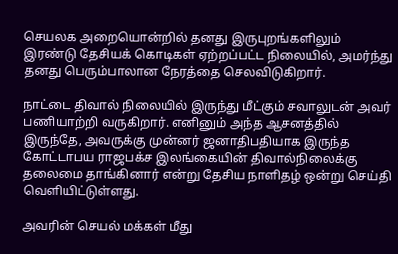செயலக அறையொன்றில் தனது இருபுறங்களிலும் இரண்டு தேசியக் கொடிகள் ஏற்றப்பட்ட நிலையில், அமர்ந்து தனது பெரும்பாலான நேரத்தை செலவிடுகிறார்.

நாட்டை திவால் நிலையில் இருந்து மீட்கும் சவாலுடன் அவர் பணியாற்றி வருகிறார். எனினும் அந்த ஆசனத்தில் இருந்தே, அவருக்கு முன்னர் ஜனாதிபதியாக இருந்த கோட்டாபய ராஜபக்ச இலங்கையின் திவால்நிலைக்கு தலைமை தாங்கினார் என்று தேசிய நாளிதழ் ஒன்று செய்தி வெளியிட்டுள்ளது.

அவரின் செயல் மக்கள் மீது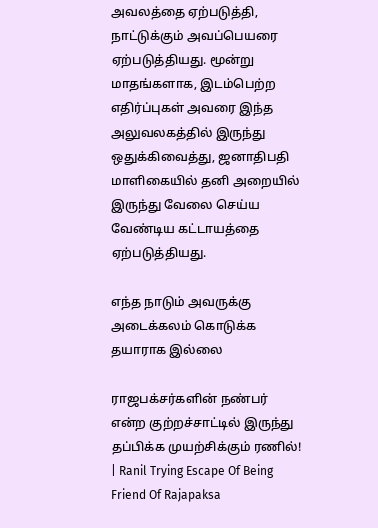அவலத்தை ஏற்படுத்தி, நாட்டுக்கும் அவப்பெயரை ஏற்படுத்தியது. மூன்று மாதங்களாக, இடம்பெற்ற எதிர்ப்புகள் அவரை இந்த அலுவலகத்தில் இருந்து ஒதுக்கிவைத்து, ஜனாதிபதி மாளிகையில் தனி அறையில் இருந்து வேலை செய்ய வேண்டிய கட்டாயத்தை ஏற்படுத்தியது.

எந்த நாடும் அவருக்கு அடைக்கலம் கொடுக்க தயாராக இல்லை

ராஜபக்சர்களின் நண்பர் என்ற குற்றச்சாட்டில் இருந்து தப்பிக்க முயற்சிக்கும் ரணில்! | Ranil Trying Escape Of Being Friend Of Rajapaksa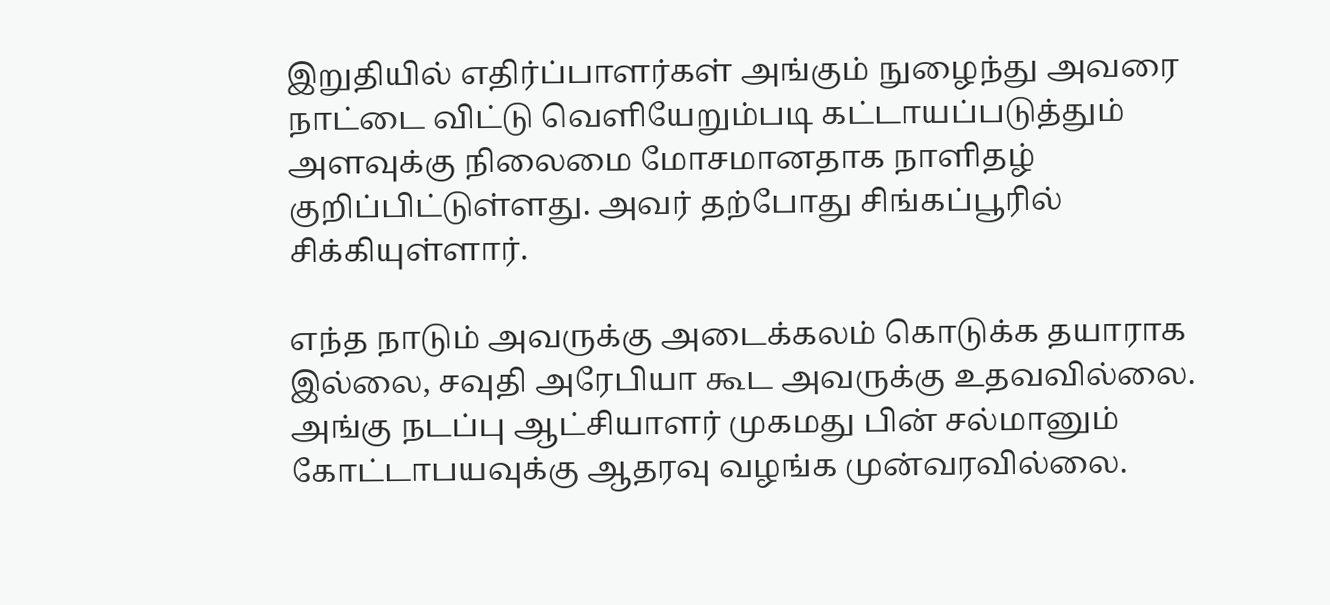இறுதியில் எதிர்ப்பாளர்கள் அங்கும் நுழைந்து அவரை நாட்டை விட்டு வெளியேறும்படி கட்டாயப்படுத்தும் அளவுக்கு நிலைமை மோசமானதாக நாளிதழ் குறிப்பிட்டுள்ளது. அவர் தற்போது சிங்கப்பூரில் சிக்கியுள்ளார்.

எந்த நாடும் அவருக்கு அடைக்கலம் கொடுக்க தயாராக இல்லை, சவுதி அரேபியா கூட அவருக்கு உதவவில்லை. அங்கு நடப்பு ஆட்சியாளர் முகமது பின் சல்மானும் கோட்டாபயவுக்கு ஆதரவு வழங்க முன்வரவில்லை.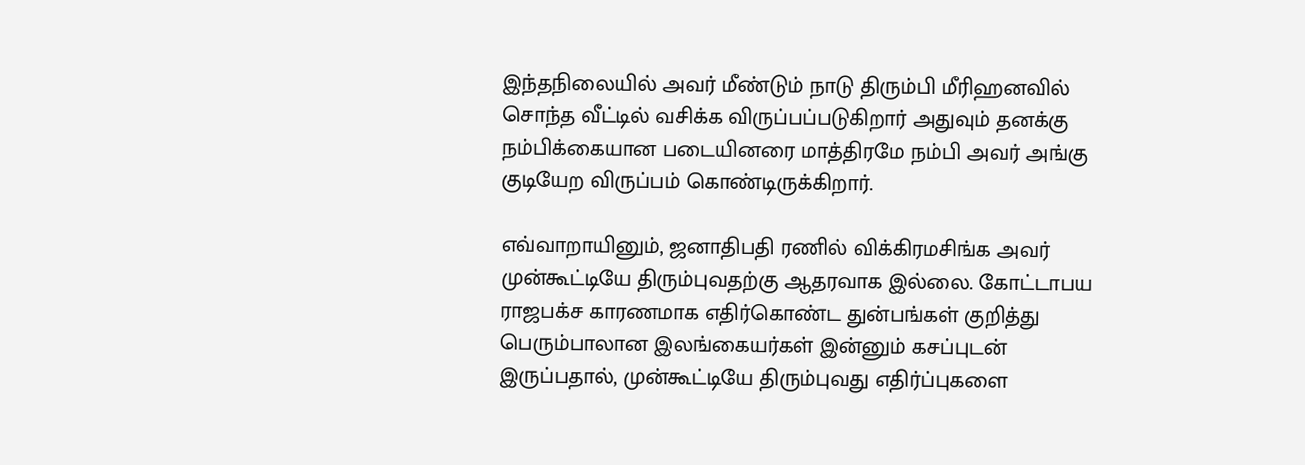இந்தநிலையில் அவர் மீண்டும் நாடு திரும்பி மீரிஹனவில் சொந்த வீட்டில் வசிக்க விருப்பப்படுகிறார் அதுவும் தனக்கு நம்பிக்கையான படையினரை மாத்திரமே நம்பி அவர் அங்கு குடியேற விருப்பம் கொண்டிருக்கிறார்.

எவ்வாறாயினும், ஜனாதிபதி ரணில் விக்கிரமசிங்க அவர் முன்கூட்டியே திரும்புவதற்கு ஆதரவாக இல்லை. கோட்டாபய ராஜபக்ச காரணமாக எதிர்கொண்ட துன்பங்கள் குறித்து பெரும்பாலான இலங்கையர்கள் இன்னும் கசப்புடன் இருப்பதால், முன்கூட்டியே திரும்புவது எதிர்ப்புகளை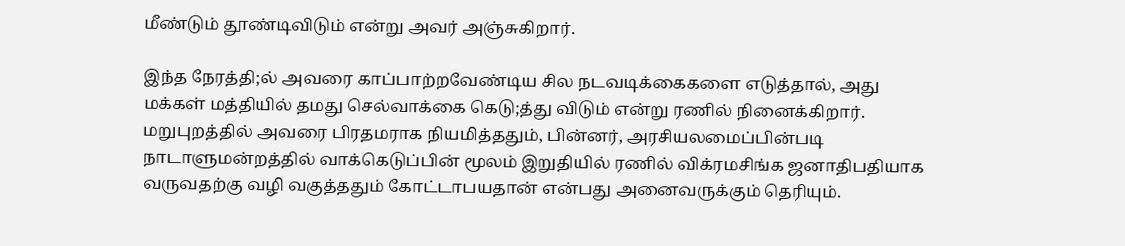மீண்டும் தூண்டிவிடும் என்று அவர் அஞ்சுகிறார்.

இந்த நேரத்தி;ல் அவரை காப்பாற்றவேண்டிய சில நடவடிக்கைகளை எடுத்தால், அது மக்கள் மத்தியில் தமது செல்வாக்கை கெடு;த்து விடும் என்று ரணில் நினைக்கிறார். மறுபுறத்தில் அவரை பிரதமராக நியமித்ததும், பின்னர், அரசியலமைப்பின்படி நாடாளுமன்றத்தில் வாக்கெடுப்பின் மூலம் இறுதியில் ரணில் விக்ரமசிங்க ஜனாதிபதியாக வருவதற்கு வழி வகுத்ததும் கோட்டாபயதான் என்பது அனைவருக்கும் தெரியும்.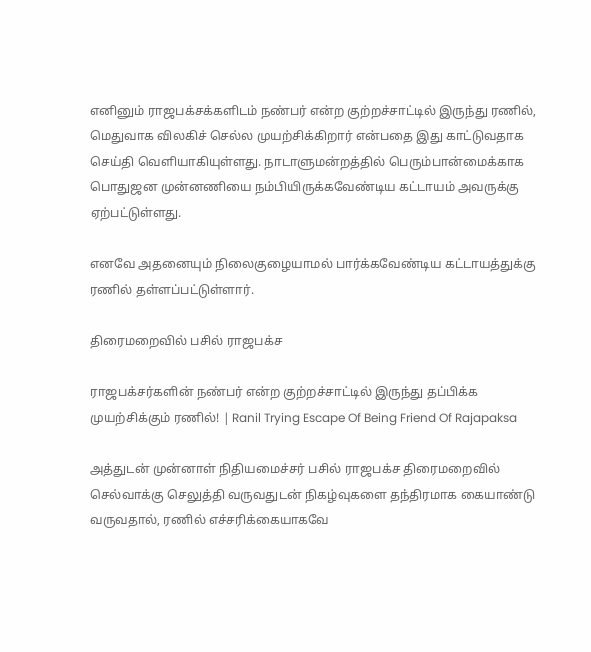எனினும் ராஜபக்சக்களிடம் நண்பர் என்ற குற்றச்சாட்டில் இருந்து ரணில், மெதுவாக விலகிச் செல்ல முயற்சிக்கிறார் என்பதை இது காட்டுவதாக செய்தி வெளியாகியுள்ளது. நாடாளுமன்றத்தில் பெரும்பான்மைக்காக பொதுஜன முன்னணியை நம்பியிருக்கவேண்டிய கட்டாயம் அவருக்கு ஏற்பட்டுள்ளது.

எனவே அதனையும் நிலைகுழையாமல் பார்க்கவேண்டிய கட்டாயத்துக்கு ரணில் தள்ளப்பட்டுள்ளார்.

திரைமறைவில் பசில் ராஜபக்ச

ராஜபக்சர்களின் நண்பர் என்ற குற்றச்சாட்டில் இருந்து தப்பிக்க முயற்சிக்கும் ரணில்! | Ranil Trying Escape Of Being Friend Of Rajapaksa

அத்துடன் முன்னாள் நிதியமைச்சர் பசில் ராஜபக்ச திரைமறைவில் செல்வாக்கு செலுத்தி வருவதுடன் நிகழ்வுகளை தந்திரமாக கையாண்டு வருவதால், ரணில் எச்சரிக்கையாகவே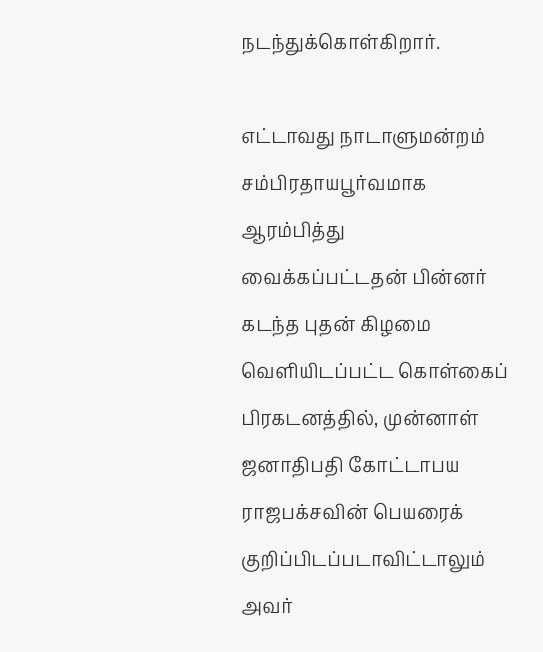நடந்துக்கொள்கிறார்.

எட்டாவது நாடாளுமன்றம் சம்பிரதாயபூர்வமாக ஆரம்பித்து வைக்கப்பட்டதன் பின்னர் கடந்த புதன் கிழமை வெளியிடப்பட்ட கொள்கைப் பிரகடனத்தில், முன்னாள் ஜனாதிபதி கோட்டாபய ராஜபக்சவின் பெயரைக் குறிப்பிடப்படாவிட்டாலும் அவர்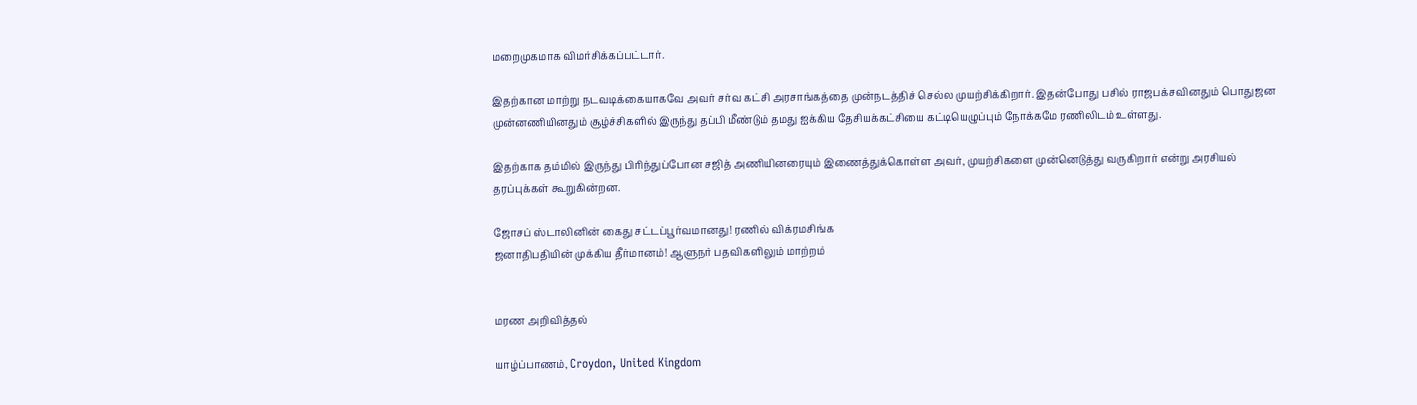மறைமுகமாக விமர்சிக்கப்பட்டார்.

இதற்கான மாற்று நடவடிக்கையாகவே அவர் சர்வ கட்சி அரசாங்கத்தை முன்நடத்திச் செல்ல முயற்சிக்கிறார். இதன்போது பசில் ராஜபக்சவினதும் பொதுஜன முன்னணியினதும் சூழ்ச்சிகளில் இருந்து தப்பி மீண்டும் தமது ஐக்கிய தேசியக்கட்சியை கட்டியெழுப்பும் நோக்கமே ரணிலிடம் உள்ளது.

இதற்காக தம்மில் இருந்து பிரிந்துப்போன சஜித் அணியினரையும் இணைத்துக்கொள்ள அவர், முயற்சிகளை முன்னெடுத்து வருகிறார் என்று அரசியல் தரப்புக்கள் கூறுகின்றன.

ஜோசப் ஸ்டாலினின் கைது சட்டப்பூர்வமானது! ரணில் விக்ரமசிங்க
ஜனாதிபதியின் முக்கிய தீர்மானம்! ஆளுநர் பதவிகளிலும் மாற்றம்


மரண அறிவித்தல்

யாழ்ப்பாணம், Croydon, United Kingdom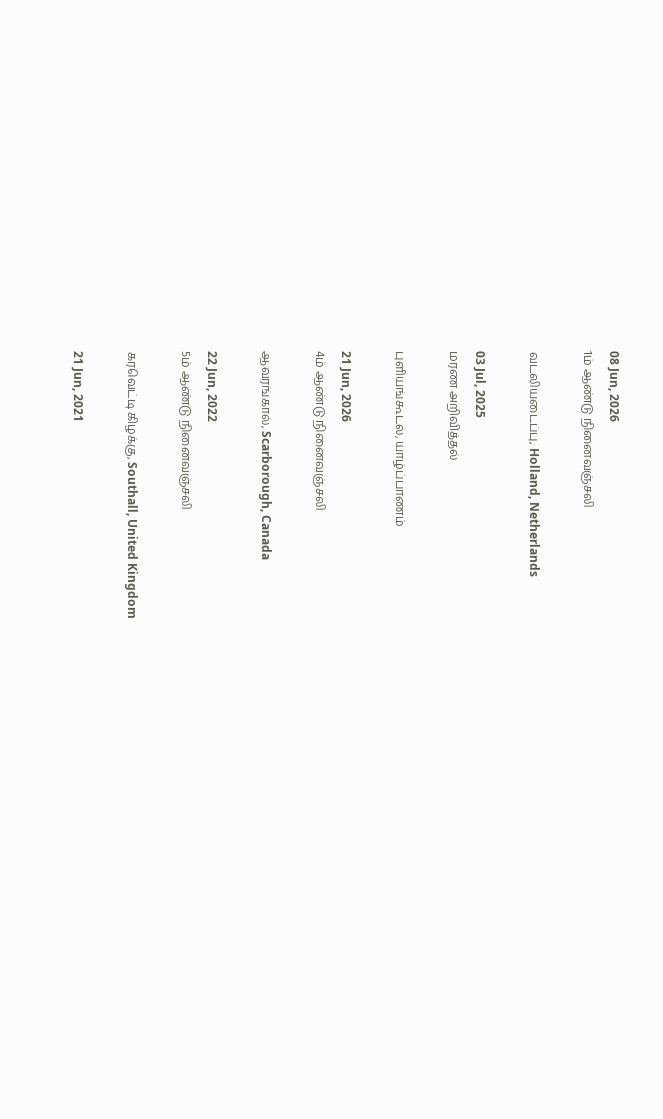08 Jun, 2026
1ம் ஆண்டு நினைவஞ்சலி

வடலியடைப்பு, Holland, Netherlands

03 Jul, 2025
மரண அறிவித்தல்

புளியங்கூடல், யாழ்ப்பாணம்

21 Jun, 2026
4ம் ஆண்டு நினைவஞ்சலி

ஆவரங்கால், Scarborough, Canada

22 Jun, 2022
5ம் ஆண்டு நினைவஞ்சலி

கரவெட்டி கிழக்கு, Southall, United Kingdom

21 Jun, 2021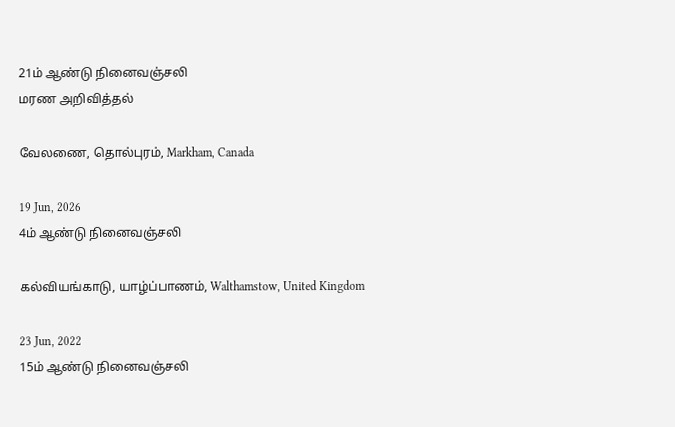21ம் ஆண்டு நினைவஞ்சலி
மரண அறிவித்தல்

வேலணை, தொல்புரம், Markham, Canada

19 Jun, 2026
4ம் ஆண்டு நினைவஞ்சலி

கல்வியங்காடு, யாழ்ப்பாணம், Walthamstow, United Kingdom

23 Jun, 2022
15ம் ஆண்டு நினைவஞ்சலி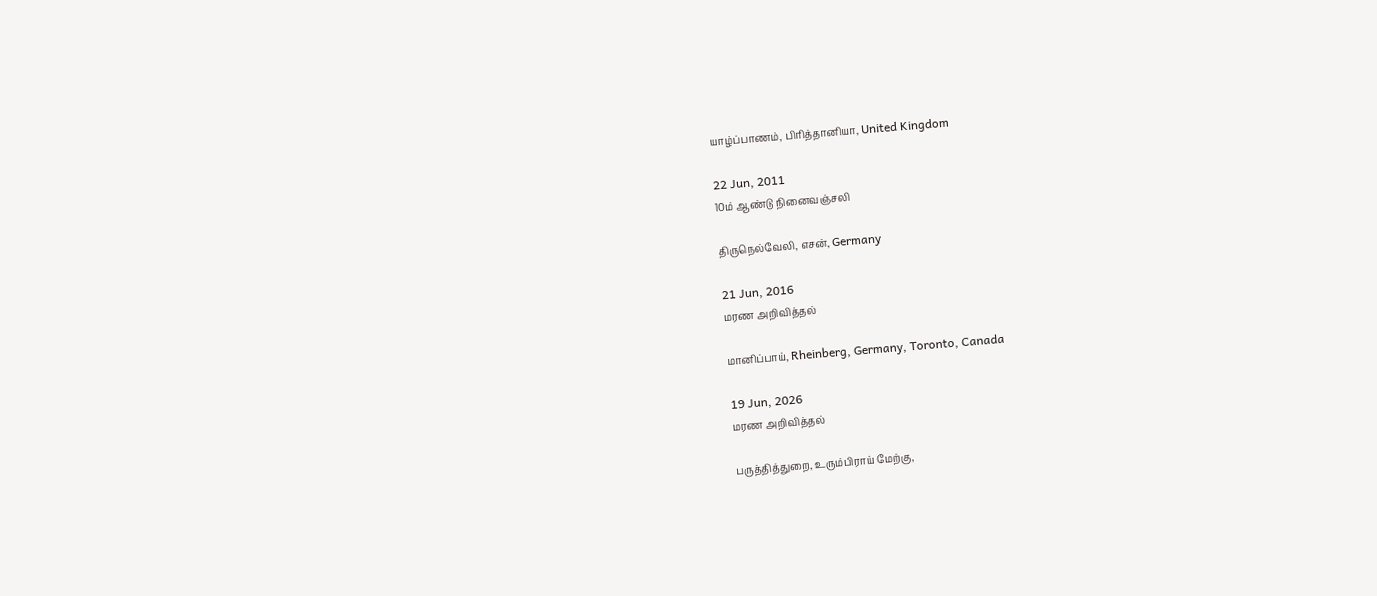யாழ்ப்பாணம், பிரித்தானியா, United Kingdom

22 Jun, 2011
10ம் ஆண்டு நினைவஞ்சலி

திருநெல்வேலி, எசன், Germany

21 Jun, 2016
மரண அறிவித்தல்

மானிப்பாய், Rheinberg, Germany, Toronto, Canada

19 Jun, 2026
மரண அறிவித்தல்

பருத்தித்துறை, உரும்பிராய் மேற்கு,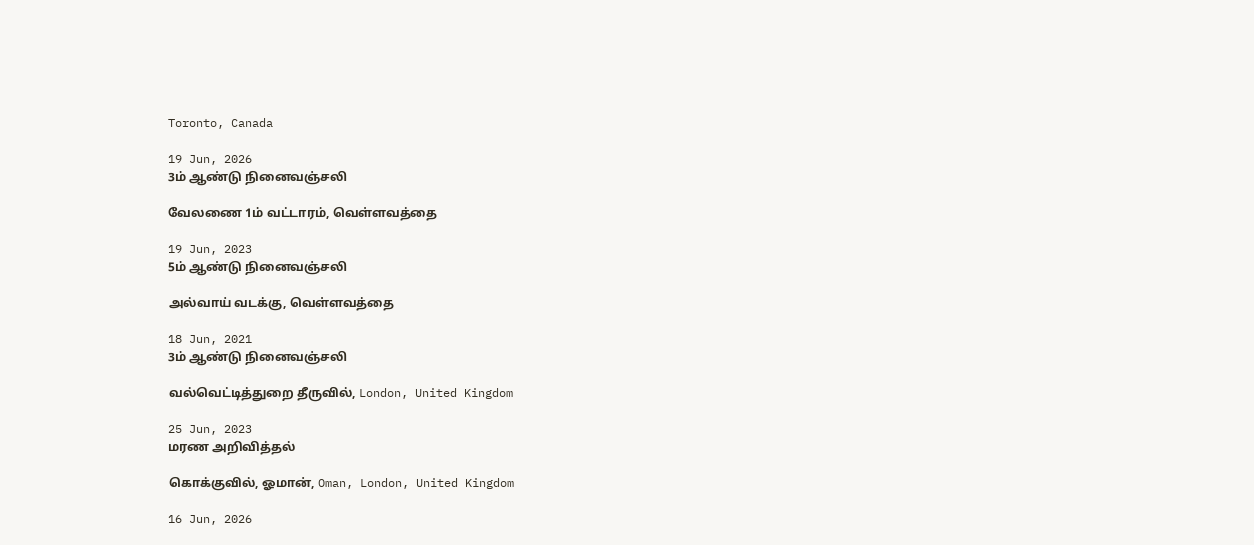Toronto, Canada

19 Jun, 2026
3ம் ஆண்டு நினைவஞ்சலி

வேலணை 1ம் வட்டாரம், வெள்ளவத்தை

19 Jun, 2023
5ம் ஆண்டு நினைவஞ்சலி

அல்வாய் வடக்கு, வெள்ளவத்தை

18 Jun, 2021
3ம் ஆண்டு நினைவஞ்சலி

வல்வெட்டித்துறை தீருவில், London, United Kingdom

25 Jun, 2023
மரண அறிவித்தல்

கொக்குவில், ஓமான், Oman, London, United Kingdom

16 Jun, 2026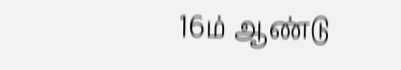16ம் ஆண்டு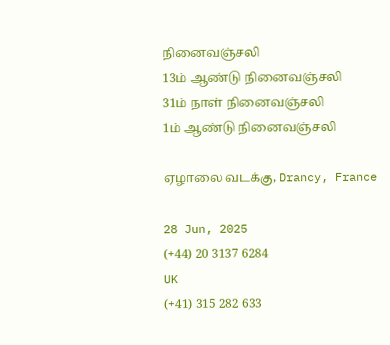நினைவஞ்சலி
13ம் ஆண்டு நினைவஞ்சலி
31ம் நாள் நினைவஞ்சலி
1ம் ஆண்டு நினைவஞ்சலி

ஏழாலை வடக்கு, Drancy, France

28 Jun, 2025
(+44) 20 3137 6284
UK
(+41) 315 282 633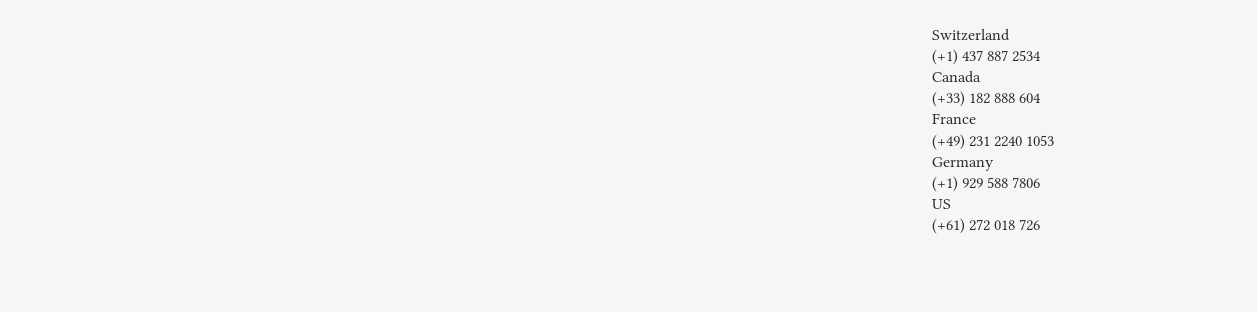Switzerland
(+1) 437 887 2534
Canada
(+33) 182 888 604
France
(+49) 231 2240 1053
Germany
(+1) 929 588 7806
US
(+61) 272 018 726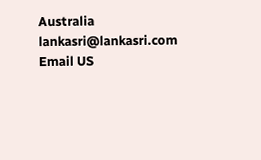Australia
lankasri@lankasri.com
Email US